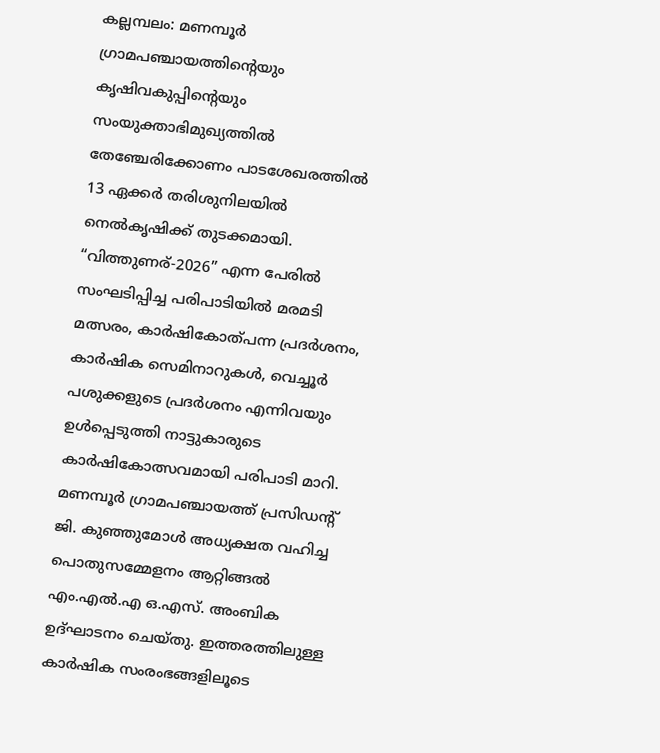കല്ലമ്പലം: മണമ്പൂർ ഗ്രാമപഞ്ചായത്തിന്റെയും കൃഷിവകുപ്പിന്റെയും സംയുക്താഭിമുഖ്യത്തിൽ തേഞ്ചേരിക്കോണം പാടശേഖരത്തിൽ 13 ഏക്കർ തരിശുനിലയിൽ നെൽകൃഷിക്ക് തുടക്കമായി. “വിത്തുണര്-2026” എന്ന പേരിൽ സംഘടിപ്പിച്ച പരിപാടിയിൽ മരമടി മത്സരം, കാർഷികോത്പന്ന പ്രദർശനം, കാർഷിക സെമിനാറുകൾ, വെച്ചൂർ പശുക്കളുടെ പ്രദർശനം എന്നിവയും ഉൾപ്പെടുത്തി നാട്ടുകാരുടെ കാർഷികോത്സവമായി പരിപാടി മാറി.
മണമ്പൂർ ഗ്രാമപഞ്ചായത്ത് പ്രസിഡന്റ് ജി. കുഞ്ഞുമോൾ അധ്യക്ഷത വഹിച്ച പൊതുസമ്മേളനം ആറ്റിങ്ങൽ എം.എൽ.എ ഒ.എസ്. അംബിക ഉദ്ഘാടനം ചെയ്തു. ഇത്തരത്തിലുള്ള കാർഷിക സംരംഭങ്ങളിലൂടെ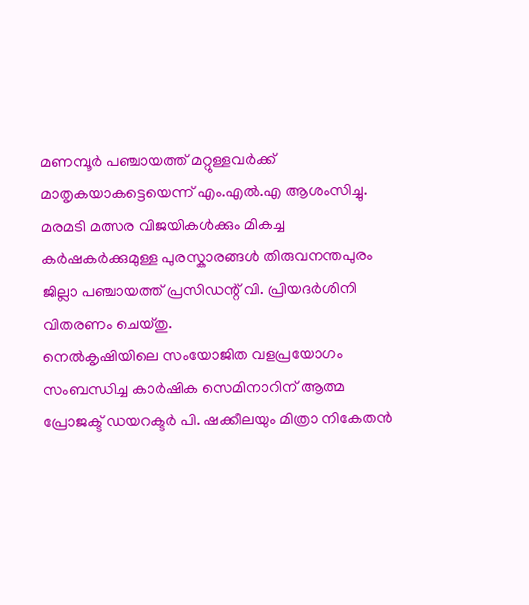മണമ്പൂർ പഞ്ചായത്ത് മറ്റുള്ളവർക്ക് മാതൃകയാകട്ടെയെന്ന് എം.എൽ.എ ആശംസിച്ചു.
മരമടി മത്സര വിജയികൾക്കും മികച്ച കർഷകർക്കുമുള്ള പുരസ്കാരങ്ങൾ തിരുവനന്തപുരം ജില്ലാ പഞ്ചായത്ത് പ്രസിഡന്റ് വി. പ്രിയദർശിനി വിതരണം ചെയ്തു.
നെൽകൃഷിയിലെ സംയോജിത വളപ്രയോഗം സംബന്ധിച്ച കാർഷിക സെമിനാറിന് ആത്മ പ്രോജക്ട് ഡയറക്ടർ പി. ഷക്കീലയും മിത്രാ നികേതൻ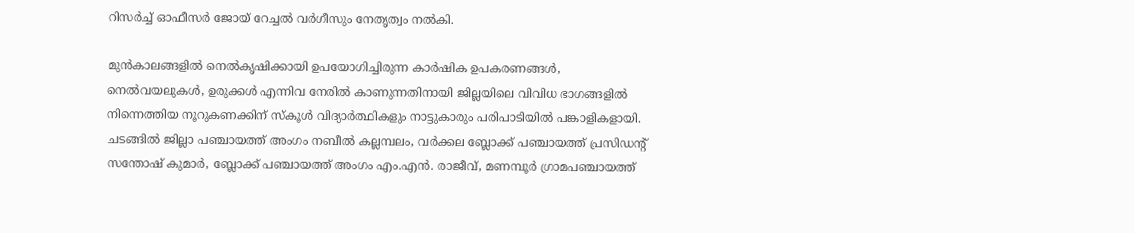റിസർച്ച് ഓഫീസർ ജോയ് റേച്ചൽ വർഗീസും നേതൃത്വം നൽകി.

മുൻകാലങ്ങളിൽ നെൽകൃഷിക്കായി ഉപയോഗിച്ചിരുന്ന കാർഷിക ഉപകരണങ്ങൾ, നെൽവയലുകൾ, ഉരുക്കൾ എന്നിവ നേരിൽ കാണുന്നതിനായി ജില്ലയിലെ വിവിധ ഭാഗങ്ങളിൽ നിന്നെത്തിയ നൂറുകണക്കിന് സ്കൂൾ വിദ്യാർത്ഥികളും നാട്ടുകാരും പരിപാടിയിൽ പങ്കാളികളായി.
ചടങ്ങിൽ ജില്ലാ പഞ്ചായത്ത് അംഗം നബീൽ കല്ലമ്പലം, വർക്കല ബ്ലോക്ക് പഞ്ചായത്ത് പ്രസിഡന്റ് സന്തോഷ് കുമാർ, ബ്ലോക്ക് പഞ്ചായത്ത് അംഗം എം.എൻ. രാജീവ്, മണമ്പൂർ ഗ്രാമപഞ്ചായത്ത്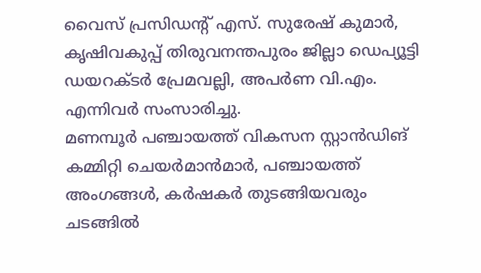വൈസ് പ്രസിഡന്റ് എസ്. സുരേഷ് കുമാർ, കൃഷിവകുപ്പ് തിരുവനന്തപുരം ജില്ലാ ഡെപ്യൂട്ടി ഡയറക്ടർ പ്രേമവല്ലി, അപർണ വി.എം. എന്നിവർ സംസാരിച്ചു.
മണമ്പൂർ പഞ്ചായത്ത് വികസന സ്റ്റാൻഡിങ് കമ്മിറ്റി ചെയർമാൻമാർ, പഞ്ചായത്ത് അംഗങ്ങൾ, കർഷകർ തുടങ്ങിയവരും ചടങ്ങിൽ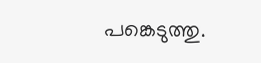പങ്കെടുത്തു.